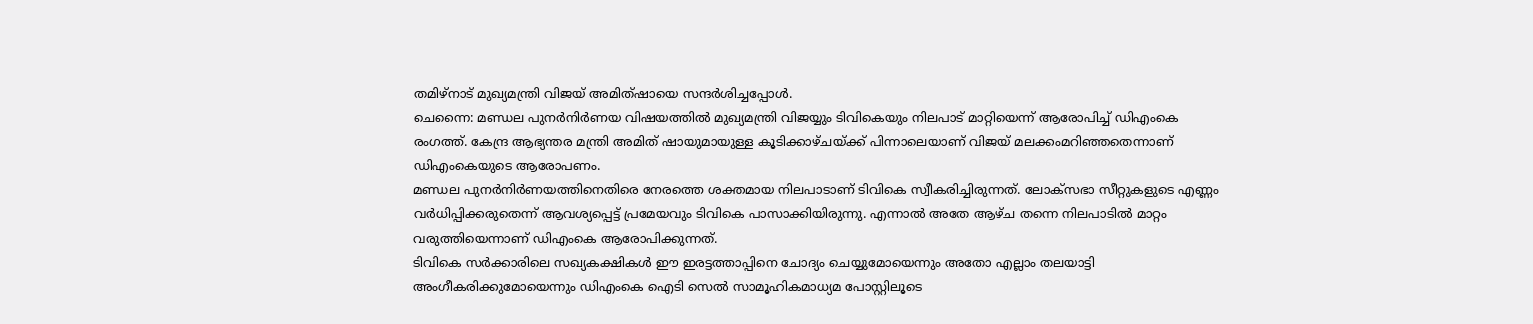തമിഴ്നാട് മുഖ്യമന്ത്രി വിജയ് അമിത്ഷായെ സന്ദർശിച്ചപ്പോൾ.
ചെന്നൈ: മണ്ഡല പുനർനിർണയ വിഷയത്തിൽ മുഖ്യമന്ത്രി വിജയ്യും ടിവികെയും നിലപാട് മാറ്റിയെന്ന് ആരോപിച്ച് ഡിഎംകെ രംഗത്ത്. കേന്ദ്ര ആഭ്യന്തര മന്ത്രി അമിത് ഷായുമായുള്ള കൂടിക്കാഴ്ചയ്ക്ക് പിന്നാലെയാണ് വിജയ് മലക്കംമറിഞ്ഞതെന്നാണ് ഡിഎംകെയുടെ ആരോപണം.
മണ്ഡല പുനർനിർണയത്തിനെതിരെ നേരത്തെ ശക്തമായ നിലപാടാണ് ടിവികെ സ്വീകരിച്ചിരുന്നത്. ലോക്സഭാ സീറ്റുകളുടെ എണ്ണം വർധിപ്പിക്കരുതെന്ന് ആവശ്യപ്പെട്ട് പ്രമേയവും ടിവികെ പാസാക്കിയിരുന്നു. എന്നാൽ അതേ ആഴ്ച തന്നെ നിലപാടിൽ മാറ്റം വരുത്തിയെന്നാണ് ഡിഎംകെ ആരോപിക്കുന്നത്.
ടിവികെ സർക്കാരിലെ സഖ്യകക്ഷികൾ ഈ ഇരട്ടത്താപ്പിനെ ചോദ്യം ചെയ്യുമോയെന്നും അതോ എല്ലാം തലയാട്ടി അംഗീകരിക്കുമോയെന്നും ഡിഎംകെ ഐടി സെൽ സാമൂഹികമാധ്യമ പോസ്റ്റിലൂടെ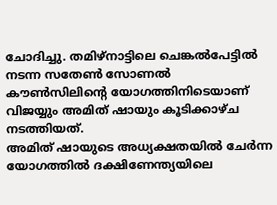ചോദിച്ചു. തമിഴ്നാട്ടിലെ ചെങ്കൽപേട്ടിൽ നടന്ന സതേൺ സോണൽ കൗൺസിലിന്റെ യോഗത്തിനിടെയാണ് വിജയ്യും അമിത് ഷായും കൂടിക്കാഴ്ച നടത്തിയത്.
അമിത് ഷായുടെ അധ്യക്ഷതയിൽ ചേർന്ന യോഗത്തിൽ ദക്ഷിണേന്ത്യയിലെ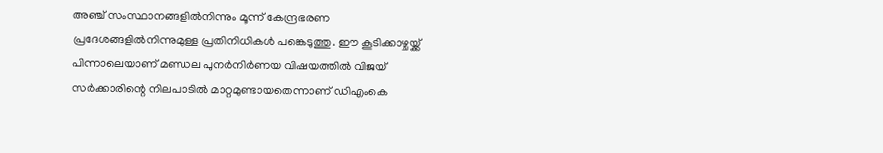അഞ്ച് സംസ്ഥാനങ്ങളിൽനിന്നും മൂന്ന് കേന്ദ്രഭരണ പ്രദേശങ്ങളിൽനിന്നുമുള്ള പ്രതിനിധികൾ പങ്കെടുത്തു. ഈ കൂടിക്കാഴ്ചയ്ക്ക് പിന്നാലെയാണ് മണ്ഡല പുനർനിർണയ വിഷയത്തിൽ വിജയ് സർക്കാരിന്റെ നിലപാടിൽ മാറ്റമുണ്ടായതെന്നാണ് ഡിഎംകെ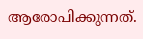ആരോപിക്കുന്നത്.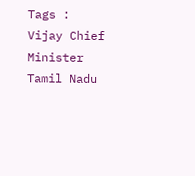Tags : Vijay Chief Minister Tamil Nadu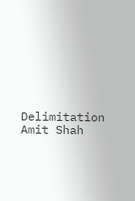Delimitation Amit Shah